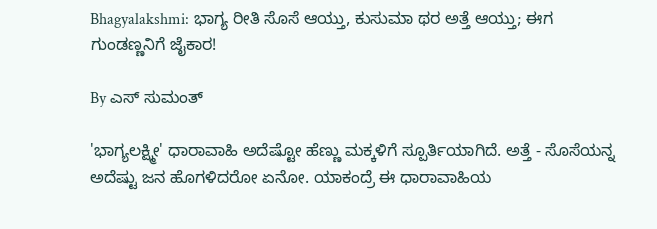Bhagyalakshmi: ಭಾಗ್ಯ ರೀತಿ ಸೊಸೆ ಆಯ್ತು, ಕುಸುಮಾ ಥರ ಅತ್ತೆ ಆಯ್ತು; ಈಗ ಗುಂಡಣ್ಣನಿಗೆ ಜೈಕಾರ!

By ಎಸ್ ಸುಮಂತ್

'ಭಾಗ್ಯಲಕ್ಷ್ಮೀ' ಧಾರಾವಾಹಿ ಅದೆಷ್ಟೋ ಹೆಣ್ಣು ಮಕ್ಕಳಿಗೆ ಸ್ಪೂರ್ತಿಯಾಗಿದೆ. ಅತ್ತೆ - ಸೊಸೆಯನ್ನ ಅದೆಷ್ಟು ಜನ ಹೊಗಳಿದರೋ ಏನೋ. ಯಾಕಂದ್ರೆ ಈ ಧಾರಾವಾಹಿಯ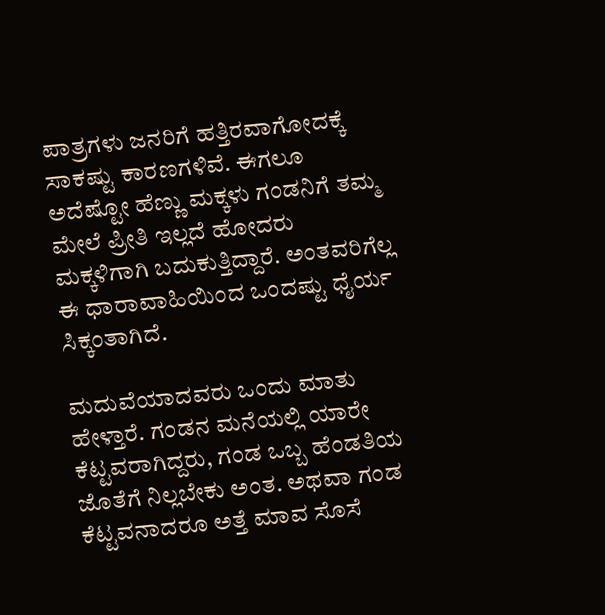ಪಾತ್ರಗಳು ಜನರಿಗೆ ಹತ್ತಿರವಾಗೋದಕ್ಕೆ ಸಾಕಷ್ಟು ಕಾರಣಗಳಿವೆ. ಈಗಲೂ ಅದೆಷ್ಟೋ ಹೆಣ್ಣು ಮಕ್ಕಳು ಗಂಡನಿಗೆ ತಮ್ಮ ಮೇಲೆ ಪ್ರೀತಿ ಇಲ್ಲದೆ ಹೋದರು ಮಕ್ಕಳಿಗಾಗಿ ಬದುಕುತ್ತಿದ್ದಾರೆ. ಅಂತವರಿಗೆಲ್ಲ ಈ ಧಾರಾವಾಹಿಯಿಂದ ಒಂದಷ್ಟು ಧೈರ್ಯ ಸಿಕ್ಕಂತಾಗಿದೆ.

ಮದುವೆಯಾದವರು ಒಂದು ಮಾತು ಹೇಳ್ತಾರೆ. ಗಂಡನ ಮನೆಯಲ್ಲಿ ಯಾರೇ ಕೆಟ್ಟವರಾಗಿದ್ದರು, ಗಂಡ ಒಬ್ಬ ಹೆಂಡತಿಯ ಜೊತೆಗೆ ನಿಲ್ಲಬೇಕು ಅಂತ. ಅಥವಾ ಗಂಡ ಕೆಟ್ಟವನಾದರೂ ಅತ್ತೆ ಮಾವ ಸೊಸೆ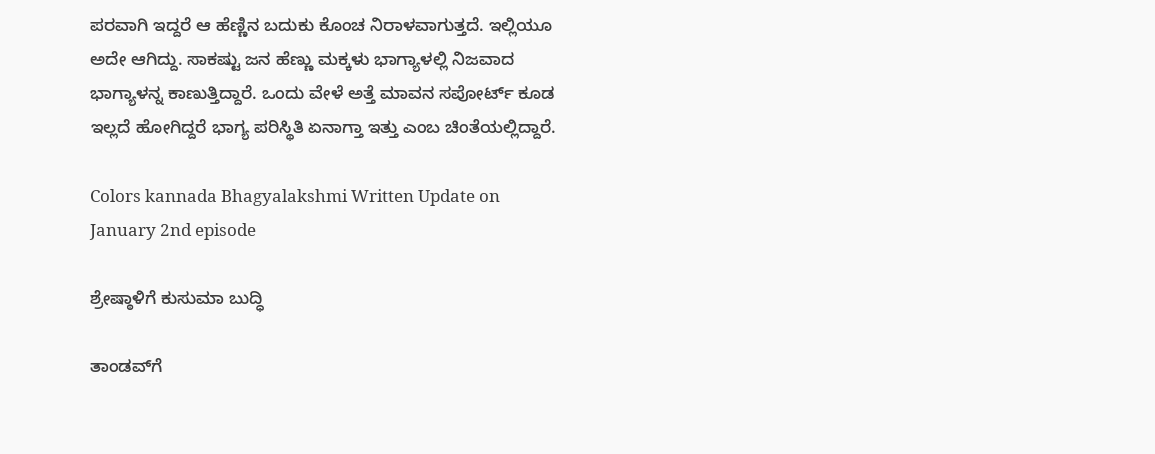ಪರವಾಗಿ ಇದ್ದರೆ ಆ ಹೆಣ್ಣಿನ ಬದುಕು ಕೊಂಚ ನಿರಾಳವಾಗುತ್ತದೆ. ಇಲ್ಲಿಯೂ ಅದೇ ಆಗಿದ್ದು. ಸಾಕಷ್ಟು ಜನ ಹೆಣ್ಣು ಮಕ್ಕಳು ಭಾಗ್ಯಾಳಲ್ಲಿ ನಿಜವಾದ ಭಾಗ್ಯಾಳನ್ನ ಕಾಣುತ್ತಿದ್ದಾರೆ. ಒಂದು ವೇಳೆ ಅತ್ತೆ ಮಾವನ ಸಪೋರ್ಟ್ ಕೂಡ ಇಲ್ಲದೆ ಹೋಗಿದ್ದರೆ ಭಾಗ್ಯ ಪರಿಸ್ಥಿತಿ ಏನಾಗ್ತಾ ಇತ್ತು ಎಂಬ ಚಿಂತೆಯಲ್ಲಿದ್ದಾರೆ.

Colors kannada Bhagyalakshmi Written Update on January 2nd episode

ಶ್ರೇಷ್ಠಾಳಿಗೆ ಕುಸುಮಾ ಬುದ್ಧಿ

ತಾಂಡವ್‌ಗೆ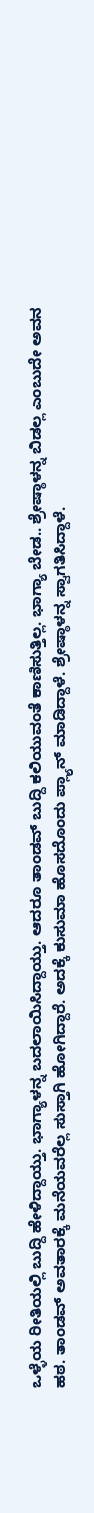ಒಳ್ಳೆಯ ರೀತಿಯಲ್ಲಿ ಬುದ್ದಿ ಹೇಳಿದ್ದಾಯ್ತು. ಭಾಗ್ಯಾಳನ್ನ ಬದಲಾಯಿಸಿದ್ದಾಯ್ತು. ಆದರೂ ತಾಂಡವ್ ಬುದ್ದಿ ಕಲಿಯುವಂತೆ ಕಾಣಿಸುತ್ತಿಲ್ಲ. ಭಾಗ್ಯಾ ಬೇಡ.. ಶ್ರೇಷ್ಠಾಳನ್ನ ಬಿಡಲ್ಲ ಎಂಬುದೇ ಅವನ ಹಠ. ತಾಂಡವ್ ಅವತಾರಕ್ಕೆ ಮನೆಯವರೆಲ್ಲ ಸುಸ್ತಾಗಿ ಹೋಗಿದ್ದಾರೆ. ಅದಕ್ಕೆ ಕುಸುಮಾ ಹೊಸದೊಂದು ಪ್ಲ್ಯಾನ್ ಮಾಡಿದ್ದಾಳೆ. ಶ್ರೇಷ್ಠಾಳನ್ನ ಸ್ವಾಗತಿಸಿದ್ದಾಳೆ.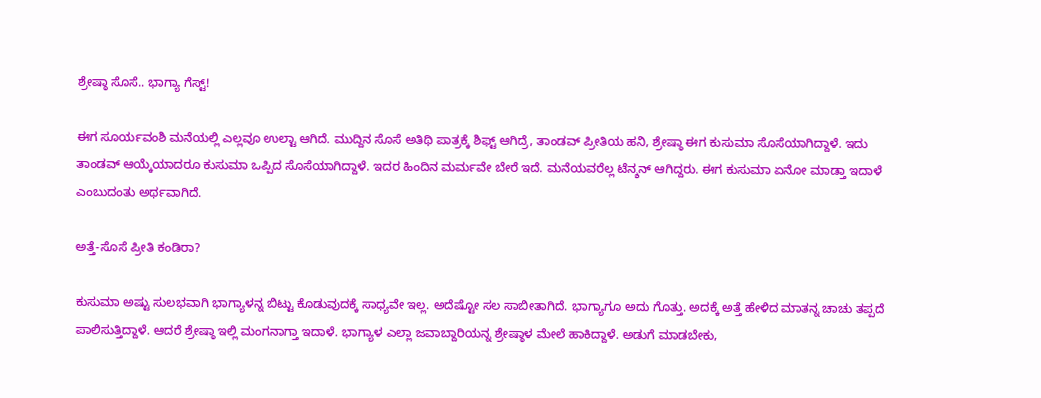ಶ್ರೇಷ್ಠಾ ಸೊಸೆ.. ಭಾಗ್ಯಾ ಗೆಸ್ಟ್!

ಈಗ ಸೂರ್ಯವಂಶಿ ಮನೆಯಲ್ಲಿ ಎಲ್ಲವೂ ಉಲ್ಟಾ ಆಗಿದೆ. ಮುದ್ದಿನ ಸೊಸೆ ಅತಿಥಿ ಪಾತ್ರಕ್ಕೆ ಶಿಫ್ಟ್ ಆಗಿದ್ರೆ, ತಾಂಡವ್ ಪ್ರೀತಿಯ ಹನಿ, ಶ್ರೇಷ್ಠಾ ಈಗ ಕುಸುಮಾ ಸೊಸೆಯಾಗಿದ್ದಾಳೆ. ಇದು ತಾಂಡವ್ ಆಯ್ಕೆಯಾದರೂ ಕುಸುಮಾ ಒಪ್ಪಿದ ಸೊಸೆಯಾಗಿದ್ದಾಳೆ‌. ಇದರ ಹಿಂದಿನ ಮರ್ಮವೇ ಬೇರೆ ಇದೆ. ಮನೆಯವರೆಲ್ಲ ಟೆನ್ಶನ್ ಆಗಿದ್ದರು. ಈಗ ಕುಸುಮಾ ಏನೋ ಮಾಡ್ತಾ ಇದಾಳೆ ಎಂಬುದಂತು ಅರ್ಥವಾಗಿದೆ.

ಅತ್ತೆ-ಸೊಸೆ ಪ್ರೀತಿ ಕಂಡಿರಾ?

ಕುಸುಮಾ ಅಷ್ಟು ಸುಲಭವಾಗಿ ಭಾಗ್ಯಾಳನ್ನ ಬಿಟ್ಟು ಕೊಡುವುದಕ್ಕೆ ಸಾಧ್ಯವೇ ಇಲ್ಲ. ಅದೆಷ್ಟೋ ಸಲ ಸಾಬೀತಾಗಿದೆ. ಭಾಗ್ಯಾಗೂ ಅದು ಗೊತ್ತು. ಅದಕ್ಕೆ ಅತ್ತೆ ಹೇಳಿದ ಮಾತನ್ನ ಚಾಚು ತಪ್ಪದೆ ಪಾಲಿಸುತ್ತಿದ್ದಾಳೆ. ಆದರೆ ಶ್ರೇಷ್ಠಾ ಇಲ್ಲಿ ಮಂಗನಾಗ್ತಾ ಇದಾಳೆ. ಭಾಗ್ಯಾಳ ಎಲ್ಲಾ ಜವಾಬ್ದಾರಿಯನ್ನ ಶ್ರೇಷ್ಠಾಳ ಮೇಲೆ ಹಾಕಿದ್ದಾಳೆ. ಅಡುಗೆ ಮಾಡಬೇಕು,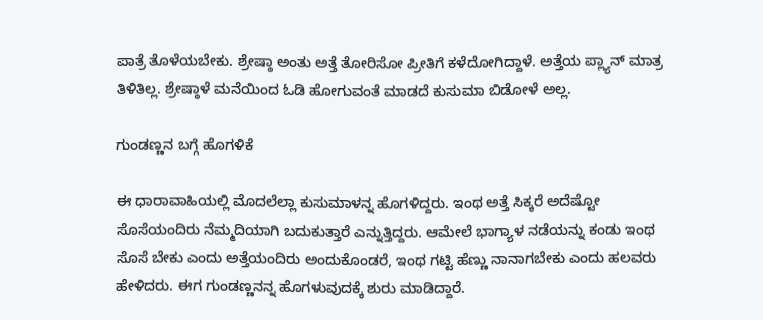ಪಾತ್ರೆ ತೊಳೆಯಬೇಕು. ಶ್ರೇಷ್ಠಾ ಅಂತು ಅತ್ತೆ ತೋರಿಸೋ ಪ್ರೀತಿಗೆ ಕಳೆದೋಗಿದ್ದಾಳೆ. ಅತ್ತೆಯ ಪ್ಲ್ಯಾನ್ ಮಾತ್ರ ತಿಳಿತಿಲ್ಲ. ಶ್ರೇಷ್ಠಾಳೆ ಮನೆಯಿಂದ ಓಡಿ ಹೋಗುವಂತೆ ಮಾಡದೆ ಕುಸುಮಾ ಬಿಡೋಳೆ ಅಲ್ಲ.

ಗುಂಡಣ್ಣನ ಬಗ್ಗೆ ಹೊಗಳಿಕೆ

ಈ ಧಾರಾವಾಹಿಯಲ್ಲಿ ಮೊದಲೆಲ್ಲಾ ಕುಸುಮಾಳನ್ನ ಹೊಗಳಿದ್ದರು. ಇಂಥ ಅತ್ತೆ ಸಿಕ್ಕರೆ ಅದೆಷ್ಟೋ ಸೊಸೆಯಂದಿರು ನೆಮ್ಮದಿಯಾಗಿ ಬದುಕುತ್ತಾರೆ ಎನ್ನುತ್ತಿದ್ದರು. ಆಮೇಲೆ ಭಾಗ್ಯಾಳ ನಡೆಯನ್ನು ಕಂಡು ಇಂಥ ಸೊಸೆ ಬೇಕು ಎಂದು ಅತ್ತೆಯಂದಿರು ಅಂದುಕೊಂಡರೆ, ಇಂಥ ಗಟ್ಟಿ ಹೆಣ್ಣು ನಾನಾಗಬೇಕು ಎಂದು ಹಲವರು ಹೇಳಿದರು. ಈಗ ಗುಂಡಣ್ಣನನ್ನ ಹೊಗಳುವುದಕ್ಕೆ ಶುರು ಮಾಡಿದ್ದಾರೆ.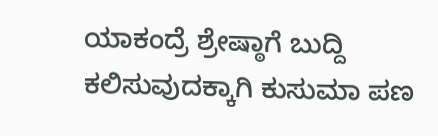ಯಾಕಂದ್ರೆ ಶ್ರೇಷ್ಠಾಗೆ ಬುದ್ದಿ ಕಲಿಸುವುದಕ್ಕಾಗಿ ಕುಸುಮಾ ಪಣ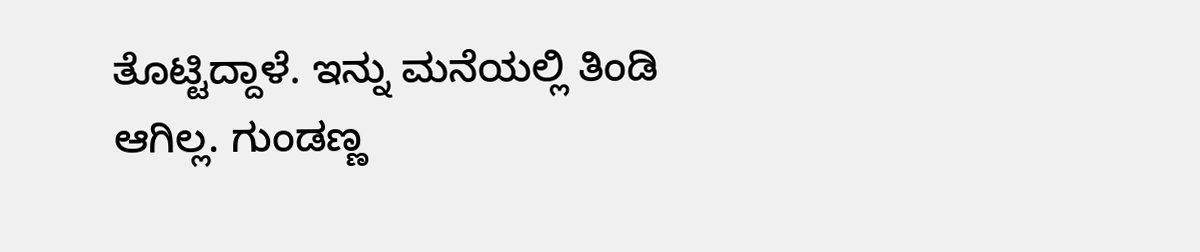ತೊಟ್ಟಿದ್ದಾಳೆ. ಇನ್ನು ಮನೆಯಲ್ಲಿ ತಿಂಡಿ ಆಗಿಲ್ಲ. ಗುಂಡಣ್ಣ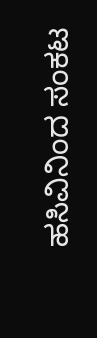ಹಸಿವಿನಿಂದ ಸಂಕಟ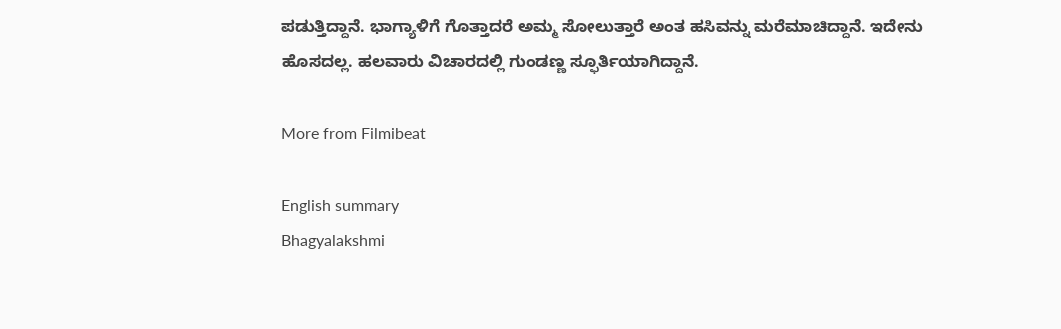ಪಡುತ್ತಿದ್ದಾನೆ. ಭಾಗ್ಯಾಳಿಗೆ ಗೊತ್ತಾದರೆ ಅಮ್ಮ ಸೋಲುತ್ತಾರೆ ಅಂತ ಹಸಿವನ್ನು ಮರೆಮಾಚಿದ್ದಾನೆ. ಇದೇನು ಹೊಸದಲ್ಲ. ಹಲವಾರು ವಿಚಾರದಲ್ಲಿ ಗುಂಡಣ್ಣ ಸ್ಫೂರ್ತಿಯಾಗಿದ್ದಾನೆ.

More from Filmibeat

English summary
Bhagyalakshmi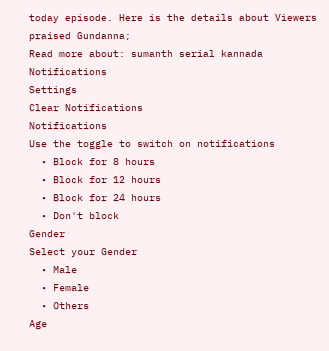today episode. Here is the details about Viewers praised Gundanna;
Read more about: sumanth serial kannada
Notifications
Settings
Clear Notifications
Notifications
Use the toggle to switch on notifications
  • Block for 8 hours
  • Block for 12 hours
  • Block for 24 hours
  • Don't block
Gender
Select your Gender
  • Male
  • Female
  • Others
Age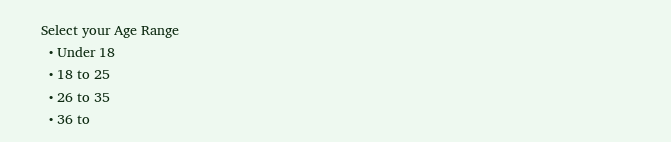Select your Age Range
  • Under 18
  • 18 to 25
  • 26 to 35
  • 36 to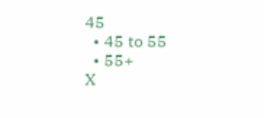45
  • 45 to 55
  • 55+
X